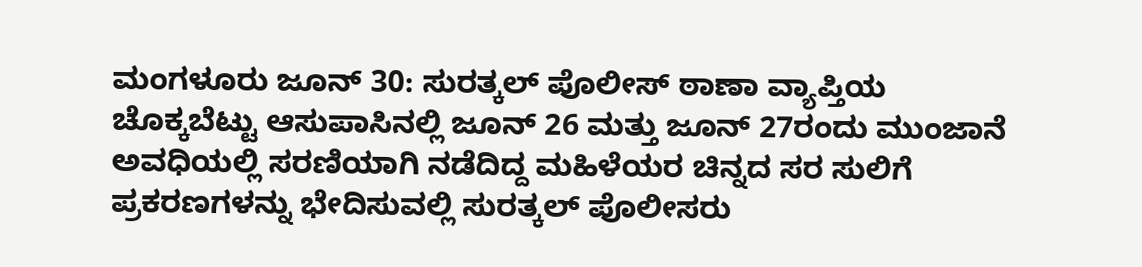ಮಂಗಳೂರು ಜೂನ್ 30: ಸುರತ್ಕಲ್ ಪೊಲೀಸ್ ಠಾಣಾ ವ್ಯಾಪ್ತಿಯ ಚೊಕ್ಕಬೆಟ್ಟು ಆಸುಪಾಸಿನಲ್ಲಿ ಜೂನ್ 26 ಮತ್ತು ಜೂನ್ 27ರಂದು ಮುಂಜಾನೆ ಅವಧಿಯಲ್ಲಿ ಸರಣಿಯಾಗಿ ನಡೆದಿದ್ದ ಮಹಿಳೆಯರ ಚಿನ್ನದ ಸರ ಸುಲಿಗೆ ಪ್ರಕರಣಗಳನ್ನು ಭೇದಿಸುವಲ್ಲಿ ಸುರತ್ಕಲ್ ಪೊಲೀಸರು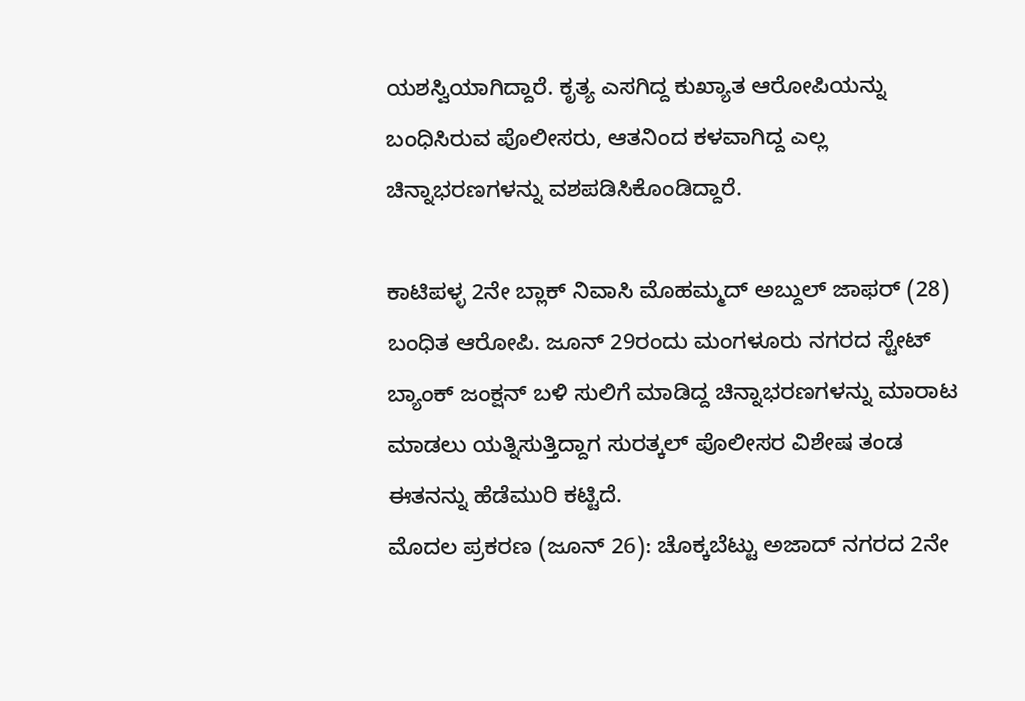ಯಶಸ್ವಿಯಾಗಿದ್ದಾರೆ. ಕೃತ್ಯ ಎಸಗಿದ್ದ ಕುಖ್ಯಾತ ಆರೋಪಿಯನ್ನು ಬಂಧಿಸಿರುವ ಪೊಲೀಸರು, ಆತನಿಂದ ಕಳವಾಗಿದ್ದ ಎಲ್ಲ ಚಿನ್ನಾಭರಣಗಳನ್ನು ವಶಪಡಿಸಿಕೊಂಡಿದ್ದಾರೆ.

ಕಾಟಿಪಳ್ಳ 2ನೇ ಬ್ಲಾಕ್ ನಿವಾಸಿ ಮೊಹಮ್ಮದ್ ಅಬ್ದುಲ್ ಜಾಫರ್ (28) ಬಂಧಿತ ಆರೋಪಿ. ಜೂನ್ 29ರಂದು ಮಂಗಳೂರು ನಗರದ ಸ್ಟೇಟ್ ಬ್ಯಾಂಕ್ ಜಂಕ್ಷನ್ ಬಳಿ ಸುಲಿಗೆ ಮಾಡಿದ್ದ ಚಿನ್ನಾಭರಣಗಳನ್ನು ಮಾರಾಟ ಮಾಡಲು ಯತ್ನಿಸುತ್ತಿದ್ದಾಗ ಸುರತ್ಕಲ್ ಪೊಲೀಸರ ವಿಶೇಷ ತಂಡ ಈತನನ್ನು ಹೆಡೆಮುರಿ ಕಟ್ಟಿದೆ.
ಮೊದಲ ಪ್ರಕರಣ (ಜೂನ್ 26): ಚೊಕ್ಕಬೆಟ್ಟು ಅಜಾದ್ ನಗರದ 2ನೇ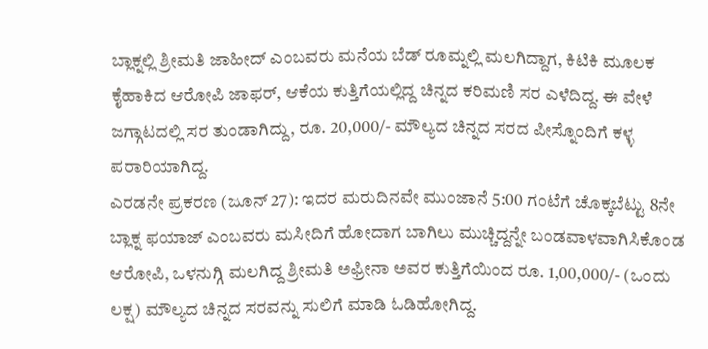ಬ್ಲಾಕ್ನಲ್ಲಿ ಶ್ರೀಮತಿ ಜಾಹೀದ್ ಎಂಬವರು ಮನೆಯ ಬೆಡ್ ರೂಮ್ನಲ್ಲಿ ಮಲಗಿದ್ದಾಗ, ಕಿಟಿಕಿ ಮೂಲಕ ಕೈಹಾಕಿದ ಆರೋಪಿ ಜಾಫರ್, ಆಕೆಯ ಕುತ್ತಿಗೆಯಲ್ಲಿದ್ದ ಚಿನ್ನದ ಕರಿಮಣಿ ಸರ ಎಳೆದಿದ್ದ. ಈ ವೇಳೆ ಜಗ್ಗಾಟದಲ್ಲಿ ಸರ ತುಂಡಾಗಿದ್ದು, ರೂ. 20,000/- ಮೌಲ್ಯದ ಚಿನ್ನದ ಸರದ ಪೀಸ್ನೊಂದಿಗೆ ಕಳ್ಳ ಪರಾರಿಯಾಗಿದ್ದ.
ಎರಡನೇ ಪ್ರಕರಣ (ಜೂನ್ 27): ಇದರ ಮರುದಿನವೇ ಮುಂಜಾನೆ 5:00 ಗಂಟೆಗೆ ಚೊಕ್ಕಬೆಟ್ಟು 8ನೇ ಬ್ಲಾಕ್ನ ಫಯಾಜ್ ಎಂಬವರು ಮಸೀದಿಗೆ ಹೋದಾಗ ಬಾಗಿಲು ಮುಚ್ಚಿದ್ದನ್ನೇ ಬಂಡವಾಳವಾಗಿಸಿಕೊಂಡ ಆರೋಪಿ, ಒಳನುಗ್ಗಿ ಮಲಗಿದ್ದ ಶ್ರೀಮತಿ ಅಫ್ರೀನಾ ಅವರ ಕುತ್ತಿಗೆಯಿಂದ ರೂ. 1,00,000/- (ಒಂದು ಲಕ್ಷ) ಮೌಲ್ಯದ ಚಿನ್ನದ ಸರವನ್ನು ಸುಲಿಗೆ ಮಾಡಿ ಓಡಿಹೋಗಿದ್ದ.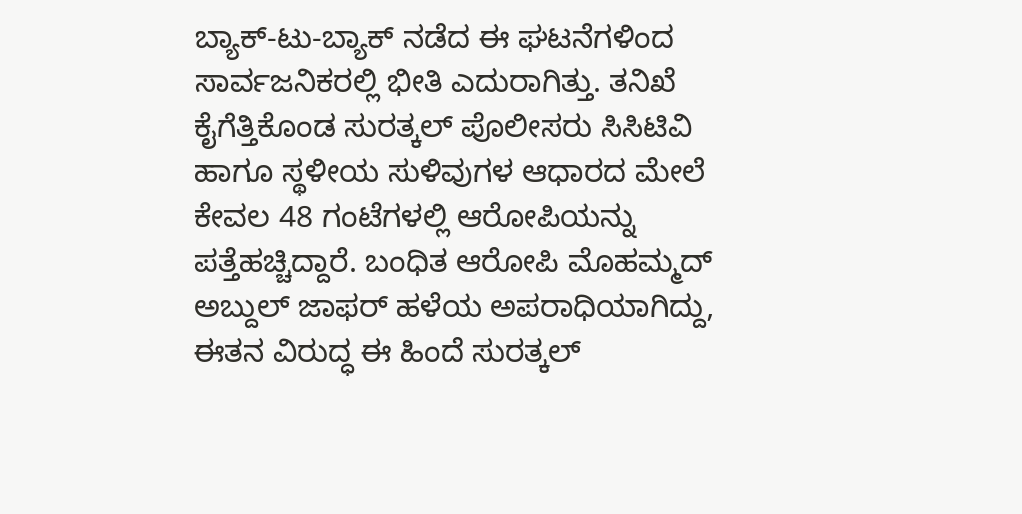ಬ್ಯಾಕ್-ಟು-ಬ್ಯಾಕ್ ನಡೆದ ಈ ಘಟನೆಗಳಿಂದ ಸಾರ್ವಜನಿಕರಲ್ಲಿ ಭೀತಿ ಎದುರಾಗಿತ್ತು. ತನಿಖೆ ಕೈಗೆತ್ತಿಕೊಂಡ ಸುರತ್ಕಲ್ ಪೊಲೀಸರು ಸಿಸಿಟಿವಿ ಹಾಗೂ ಸ್ಥಳೀಯ ಸುಳಿವುಗಳ ಆಧಾರದ ಮೇಲೆ ಕೇವಲ 48 ಗಂಟೆಗಳಲ್ಲಿ ಆರೋಪಿಯನ್ನು ಪತ್ತೆಹಚ್ಚಿದ್ದಾರೆ. ಬಂಧಿತ ಆರೋಪಿ ಮೊಹಮ್ಮದ್ ಅಬ್ದುಲ್ ಜಾಫರ್ ಹಳೆಯ ಅಪರಾಧಿಯಾಗಿದ್ದು, ಈತನ ವಿರುದ್ಧ ಈ ಹಿಂದೆ ಸುರತ್ಕಲ್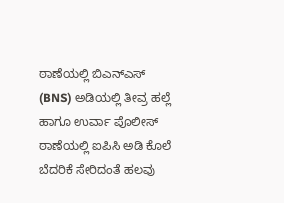ಠಾಣೆಯಲ್ಲಿ ಬಿಎನ್ಎಸ್ (BNS) ಅಡಿಯಲ್ಲಿ ತೀವ್ರ ಹಲ್ಲೆ ಹಾಗೂ ಉರ್ವಾ ಪೊಲೀಸ್ ಠಾಣೆಯಲ್ಲಿ ಐಪಿಸಿ ಅಡಿ ಕೊಲೆ ಬೆದರಿಕೆ ಸೇರಿದಂತೆ ಹಲವು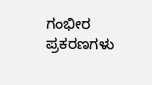ಗಂಭೀರ ಪ್ರಕರಣಗಳು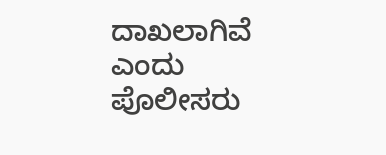ದಾಖಲಾಗಿವೆ ಎಂದು ಪೊಲೀಸರು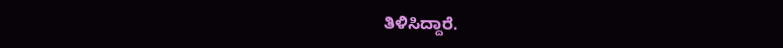ತಿಳಿಸಿದ್ದಾರೆ.